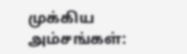முக்கிய அம்சங்கள்: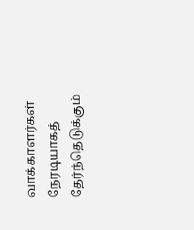வாக்காளர்கள் நேரடியாகத் தேர்ந்தெடுக்கும்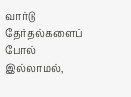வார்டு தேர்தல்களைப் போல் இல்லாமல்,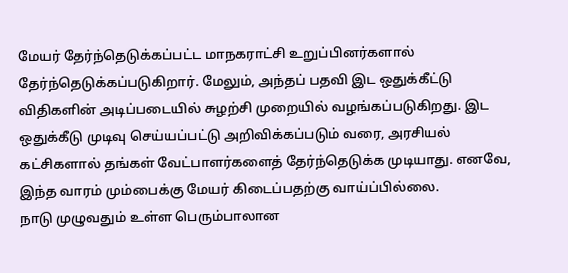மேயர் தேர்ந்தெடுக்கப்பட்ட மாநகராட்சி உறுப்பினர்களால் தேர்ந்தெடுக்கப்படுகிறார். மேலும், அந்தப் பதவி இட ஒதுக்கீட்டு விதிகளின் அடிப்படையில் சுழற்சி முறையில் வழங்கப்படுகிறது. இட ஒதுக்கீடு முடிவு செய்யப்பட்டு அறிவிக்கப்படும் வரை, அரசியல் கட்சிகளால் தங்கள் வேட்பாளர்களைத் தேர்ந்தெடுக்க முடியாது. எனவே, இந்த வாரம் மும்பைக்கு மேயர் கிடைப்பதற்கு வாய்ப்பில்லை.
நாடு முழுவதும் உள்ள பெரும்பாலான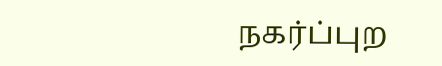நகர்ப்புற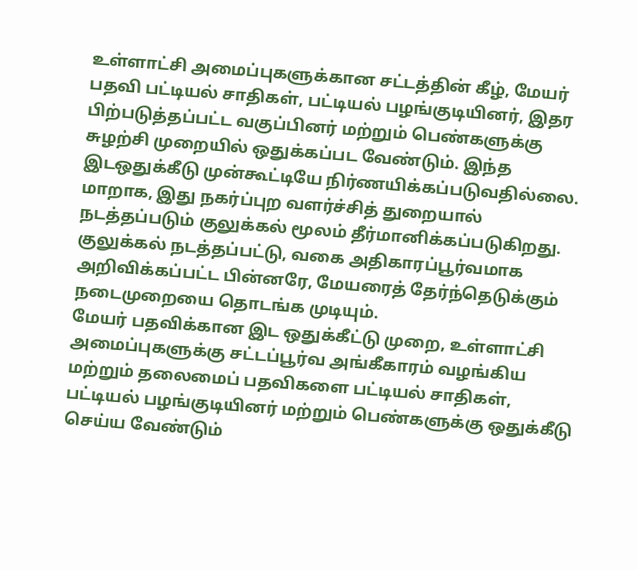உள்ளாட்சி அமைப்புகளுக்கான சட்டத்தின் கீழ், மேயர் பதவி பட்டியல் சாதிகள், பட்டியல் பழங்குடியினர், இதர பிற்படுத்தப்பட்ட வகுப்பினர் மற்றும் பெண்களுக்கு சுழற்சி முறையில் ஒதுக்கப்பட வேண்டும். இந்த இடஒதுக்கீடு முன்கூட்டியே நிர்ணயிக்கப்படுவதில்லை. மாறாக, இது நகர்ப்புற வளர்ச்சித் துறையால் நடத்தப்படும் குலுக்கல் மூலம் தீர்மானிக்கப்படுகிறது. குலுக்கல் நடத்தப்பட்டு, வகை அதிகாரப்பூர்வமாக அறிவிக்கப்பட்ட பின்னரே, மேயரைத் தேர்ந்தெடுக்கும் நடைமுறையை தொடங்க முடியும்.
மேயர் பதவிக்கான இட ஒதுக்கீட்டு முறை, உள்ளாட்சி அமைப்புகளுக்கு சட்டப்பூர்வ அங்கீகாரம் வழங்கிய மற்றும் தலைமைப் பதவிகளை பட்டியல் சாதிகள், பட்டியல் பழங்குடியினர் மற்றும் பெண்களுக்கு ஒதுக்கீடு செய்ய வேண்டும்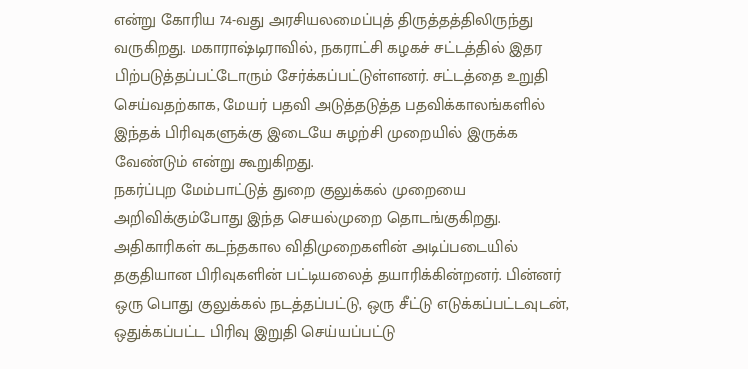என்று கோரிய 74-வது அரசியலமைப்புத் திருத்தத்திலிருந்து வருகிறது. மகாராஷ்டிராவில், நகராட்சி கழகச் சட்டத்தில் இதர பிற்படுத்தப்பட்டோரும் சேர்க்கப்பட்டுள்ளனர். சட்டத்தை உறுதி செய்வதற்காக, மேயர் பதவி அடுத்தடுத்த பதவிக்காலங்களில் இந்தக் பிரிவுகளுக்கு இடையே சுழற்சி முறையில் இருக்க வேண்டும் என்று கூறுகிறது.
நகர்ப்புற மேம்பாட்டுத் துறை குலுக்கல் முறையை அறிவிக்கும்போது இந்த செயல்முறை தொடங்குகிறது. அதிகாரிகள் கடந்தகால விதிமுறைகளின் அடிப்படையில் தகுதியான பிரிவுகளின் பட்டியலைத் தயாரிக்கின்றனர். பின்னர் ஒரு பொது குலுக்கல் நடத்தப்பட்டு, ஒரு சீட்டு எடுக்கப்பட்டவுடன், ஒதுக்கப்பட்ட பிரிவு இறுதி செய்யப்பட்டு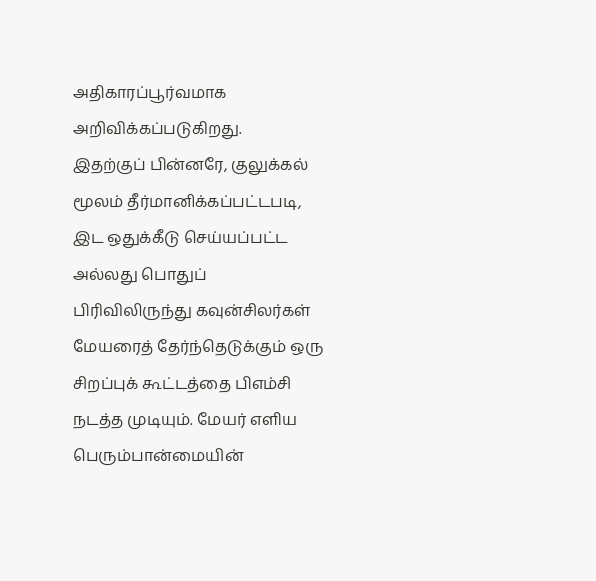அதிகாரப்பூர்வமாக அறிவிக்கப்படுகிறது.
இதற்குப் பின்னரே, குலுக்கல் மூலம் தீர்மானிக்கப்பட்டபடி, இட ஒதுக்கீடு செய்யப்பட்ட அல்லது பொதுப் பிரிவிலிருந்து கவுன்சிலர்கள் மேயரைத் தேர்ந்தெடுக்கும் ஒரு சிறப்புக் கூட்டத்தை பிஎம்சி நடத்த முடியும். மேயர் எளிய பெரும்பான்மையின்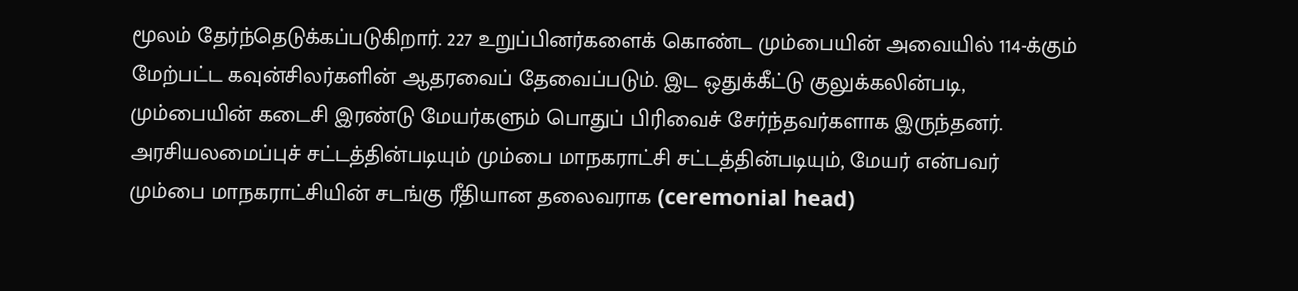மூலம் தேர்ந்தெடுக்கப்படுகிறார். 227 உறுப்பினர்களைக் கொண்ட மும்பையின் அவையில் 114-க்கும் மேற்பட்ட கவுன்சிலர்களின் ஆதரவைப் தேவைப்படும். இட ஒதுக்கீட்டு குலுக்கலின்படி, மும்பையின் கடைசி இரண்டு மேயர்களும் பொதுப் பிரிவைச் சேர்ந்தவர்களாக இருந்தனர்.
அரசியலமைப்புச் சட்டத்தின்படியும் மும்பை மாநகராட்சி சட்டத்தின்படியும், மேயர் என்பவர் மும்பை மாநகராட்சியின் சடங்கு ரீதியான தலைவராக (ceremonial head)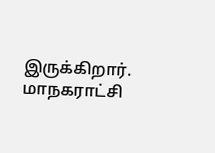இருக்கிறார். மாநகராட்சி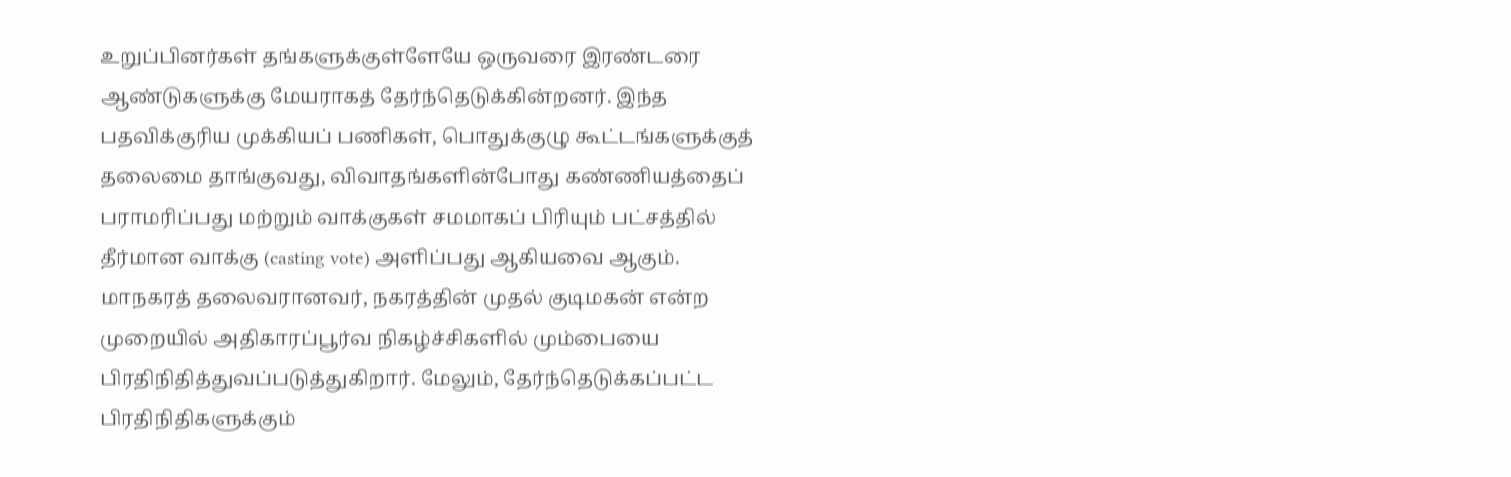உறுப்பினர்கள் தங்களுக்குள்ளேயே ஒருவரை இரண்டரை ஆண்டுகளுக்கு மேயராகத் தேர்ந்தெடுக்கின்றனர். இந்த பதவிக்குரிய முக்கியப் பணிகள், பொதுக்குழு கூட்டங்களுக்குத் தலைமை தாங்குவது, விவாதங்களின்போது கண்ணியத்தைப் பராமரிப்பது மற்றும் வாக்குகள் சமமாகப் பிரியும் பட்சத்தில் தீர்மான வாக்கு (casting vote) அளிப்பது ஆகியவை ஆகும்.
மாநகரத் தலைவரானவர், நகரத்தின் முதல் குடிமகன் என்ற முறையில் அதிகாரப்பூர்வ நிகழ்ச்சிகளில் மும்பையை பிரதிநிதித்துவப்படுத்துகிறார். மேலும், தேர்ந்தெடுக்கப்பட்ட பிரதிநிதிகளுக்கும்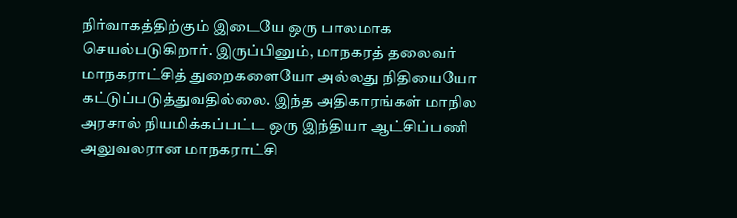நிர்வாகத்திற்கும் இடையே ஒரு பாலமாக செயல்படுகிறார். இருப்பினும், மாநகரத் தலைவர் மாநகராட்சித் துறைகளையோ அல்லது நிதியையோ கட்டுப்படுத்துவதில்லை. இந்த அதிகாரங்கள் மாநில அரசால் நியமிக்கப்பட்ட ஒரு இந்தியா ஆட்சிப்பணி அலுவலரான மாநகராட்சி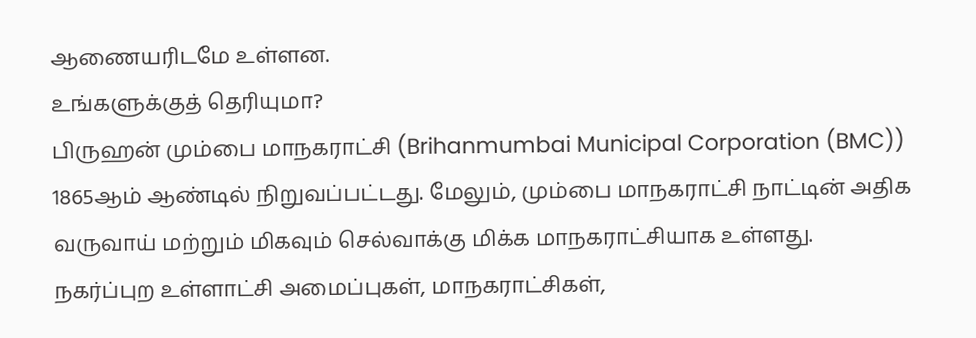ஆணையரிடமே உள்ளன.
உங்களுக்குத் தெரியுமா?
பிருஹன் மும்பை மாநகராட்சி (Brihanmumbai Municipal Corporation (BMC)) 1865ஆம் ஆண்டில் நிறுவப்பட்டது. மேலும், மும்பை மாநகராட்சி நாட்டின் அதிக வருவாய் மற்றும் மிகவும் செல்வாக்கு மிக்க மாநகராட்சியாக உள்ளது.
நகர்ப்புற உள்ளாட்சி அமைப்புகள், மாநகராட்சிகள்,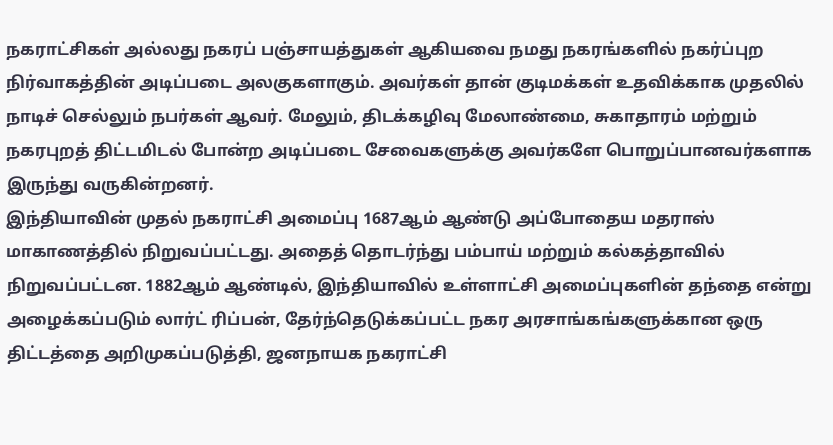நகராட்சிகள் அல்லது நகரப் பஞ்சாயத்துகள் ஆகியவை நமது நகரங்களில் நகர்ப்புற நிர்வாகத்தின் அடிப்படை அலகுகளாகும். அவர்கள் தான் குடிமக்கள் உதவிக்காக முதலில் நாடிச் செல்லும் நபர்கள் ஆவர். மேலும், திடக்கழிவு மேலாண்மை, சுகாதாரம் மற்றும் நகரபுறத் திட்டமிடல் போன்ற அடிப்படை சேவைகளுக்கு அவர்களே பொறுப்பானவர்களாக இருந்து வருகின்றனர்.
இந்தியாவின் முதல் நகராட்சி அமைப்பு 1687ஆம் ஆண்டு அப்போதைய மதராஸ் மாகாணத்தில் நிறுவப்பட்டது. அதைத் தொடர்ந்து பம்பாய் மற்றும் கல்கத்தாவில் நிறுவப்பட்டன. 1882ஆம் ஆண்டில், இந்தியாவில் உள்ளாட்சி அமைப்புகளின் தந்தை என்று அழைக்கப்படும் லார்ட் ரிப்பன், தேர்ந்தெடுக்கப்பட்ட நகர அரசாங்கங்களுக்கான ஒரு திட்டத்தை அறிமுகப்படுத்தி, ஜனநாயக நகராட்சி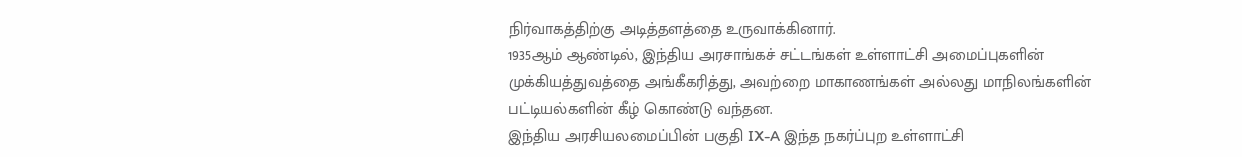நிர்வாகத்திற்கு அடித்தளத்தை உருவாக்கினார்.
1935ஆம் ஆண்டில், இந்திய அரசாங்கச் சட்டங்கள் உள்ளாட்சி அமைப்புகளின் முக்கியத்துவத்தை அங்கீகரித்து, அவற்றை மாகாணங்கள் அல்லது மாநிலங்களின் பட்டியல்களின் கீழ் கொண்டு வந்தன.
இந்திய அரசியலமைப்பின் பகுதி IX-A இந்த நகர்ப்புற உள்ளாட்சி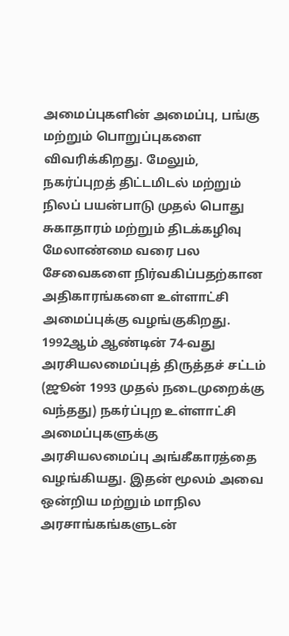அமைப்புகளின் அமைப்பு, பங்கு மற்றும் பொறுப்புகளை விவரிக்கிறது. மேலும், நகர்ப்புறத் திட்டமிடல் மற்றும் நிலப் பயன்பாடு முதல் பொது சுகாதாரம் மற்றும் திடக்கழிவு மேலாண்மை வரை பல சேவைகளை நிர்வகிப்பதற்கான அதிகாரங்களை உள்ளாட்சி அமைப்புக்கு வழங்குகிறது.
1992ஆம் ஆண்டின் 74-வது அரசியலமைப்புத் திருத்தச் சட்டம் (ஜூன் 1993 முதல் நடைமுறைக்கு வந்தது) நகர்ப்புற உள்ளாட்சி அமைப்புகளுக்கு அரசியலமைப்பு அங்கீகாரத்தை வழங்கியது. இதன் மூலம் அவை ஒன்றிய மற்றும் மாநில அரசாங்கங்களுடன்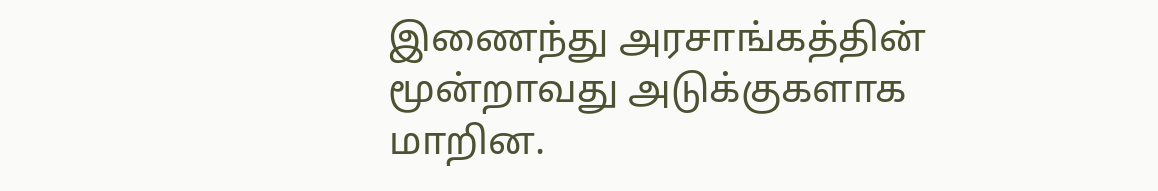இணைந்து அரசாங்கத்தின் மூன்றாவது அடுக்குகளாக மாறின.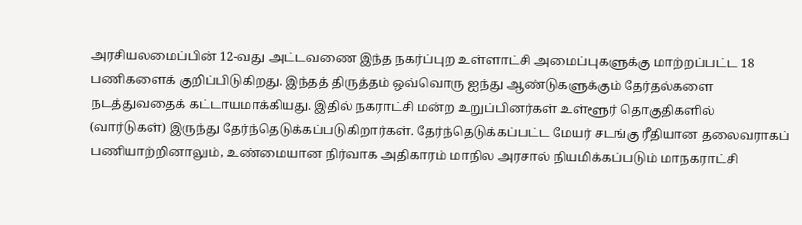அரசியலமைப்பின் 12-வது அட்டவணை இந்த நகர்ப்புற உள்ளாட்சி அமைப்புகளுக்கு மாற்றப்பட்ட 18 பணிகளைக் குறிப்பிடுகிறது. இந்தத் திருத்தம் ஒவ்வொரு ஐந்து ஆண்டுகளுக்கும் தேர்தல்களை நடத்துவதைக் கட்டாயமாக்கியது. இதில் நகராட்சி மன்ற உறுப்பினர்கள் உள்ளூர் தொகுதிகளில் (வார்டுகள்) இருந்து தேர்ந்தெடுக்கப்படுகிறார்கள். தேர்ந்தெடுக்கப்பட்ட மேயர் சடங்கு ரீதியான தலைவராகப் பணியாற்றினாலும், உண்மையான நிர்வாக அதிகாரம் மாநில அரசால் நியமிக்கப்படும் மாநகராட்சி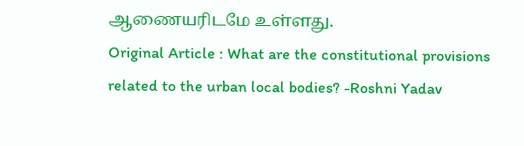ஆணையரிடமே உள்ளது.
Original Article : What are the constitutional provisions related to the urban local bodies? -Roshni Yadav